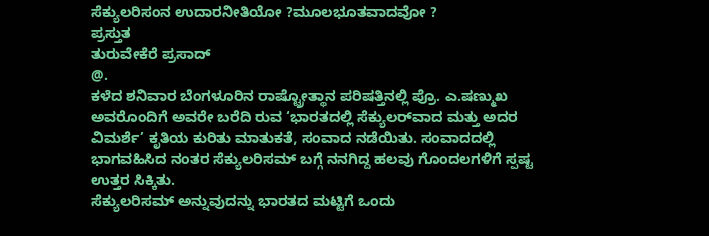ಸೆಕ್ಯುಲರಿಸಂನ ಉದಾರನೀತಿಯೋ ?ಮೂಲಭೂತವಾದವೋ ?
ಪ್ರಸ್ತುತ
ತುರುವೇಕೆರೆ ಪ್ರಸಾದ್
@.
ಕಳೆದ ಶನಿವಾರ ಬೆಂಗಳೂರಿನ ರಾಷ್ಟ್ರೋತ್ಥಾನ ಪರಿಷತ್ತಿನಲ್ಲಿ ಪ್ರೊ. ಎ.ಷಣ್ಮುಖ ಅವರೊಂದಿಗೆ ಅವರೇ ಬರೆದಿ ರುವ ‘ಭಾರತದಲ್ಲಿ ಸೆಕ್ಯುಲರ್‌ವಾದ ಮತ್ತು ಅದರ ವಿಮರ್ಶೆ’ ಕೃತಿಯ ಕುರಿತು ಮಾತುಕತೆ, ಸಂವಾದ ನಡೆಯಿತು. ಸಂವಾದದಲ್ಲಿ ಭಾಗವಹಿಸಿದ ನಂತರ ಸೆಕ್ಯುಲರಿಸಮ್ ಬಗ್ಗೆ ನನಗಿದ್ದ ಹಲವು ಗೊಂದಲಗಳಿಗೆ ಸ್ಪಷ್ಟ ಉತ್ತರ ಸಿಕ್ಕಿತು.
ಸೆಕ್ಯುಲರಿಸಮ್ ಅನ್ನುವುದನ್ನು ಭಾರತದ ಮಟ್ಟಿಗೆ ಒಂದು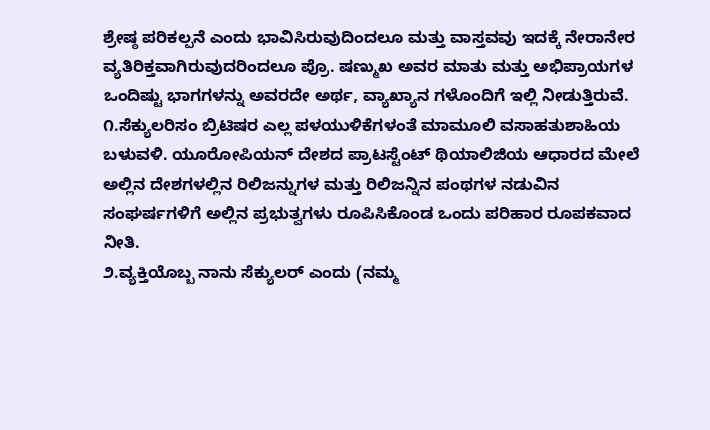ಶ್ರೇಷ್ಠ ಪರಿಕಲ್ಪನೆ ಎಂದು ಭಾವಿಸಿರುವುದಿಂದಲೂ ಮತ್ತು ವಾಸ್ತವವು ಇದಕ್ಕೆ ನೇರಾನೇರ ವ್ಯತಿರಿಕ್ತವಾಗಿರುವುದರಿಂದಲೂ ಪ್ರೊ. ಷಣ್ಮುಖ ಅವರ ಮಾತು ಮತ್ತು ಅಭಿಪ್ರಾಯಗಳ ಒಂದಿಷ್ಟು ಭಾಗಗಳನ್ನು ಅವರದೇ ಅರ್ಥ, ವ್ಯಾಖ್ಯಾನ ಗಳೊಂದಿಗೆ ಇಲ್ಲಿ ನೀಡುತ್ತಿರುವೆ.
೧.ಸೆಕ್ಯುಲರಿಸಂ ಬ್ರಿಟಿಷರ ಎಲ್ಲ ಪಳಯುಳಿಕೆಗಳಂತೆ ಮಾಮೂಲಿ ವಸಾಹತುಶಾಹಿಯ ಬಳುವಳಿ. ಯೂರೋಪಿಯನ್ ದೇಶದ ಪ್ರಾಟಸ್ಟೆಂಟ್ ಥಿಯಾಲಿಜಿಯ ಆಧಾರದ ಮೇಲೆ ಅಲ್ಲಿನ ದೇಶಗಳಲ್ಲಿನ ರಿಲಿಜನ್ನುಗಳ ಮತ್ತು ರಿಲಿಜನ್ನಿನ ಪಂಥಗಳ ನಡುವಿನ ಸಂಘರ್ಷಗಳಿಗೆ ಅಲ್ಲಿನ ಪ್ರಭುತ್ವಗಳು ರೂಪಿಸಿಕೊಂಡ ಒಂದು ಪರಿಹಾರ ರೂಪಕವಾದ ನೀತಿ.
೨.ವ್ಯಕ್ತಿಯೊಬ್ಬ ನಾನು ಸೆಕ್ಯುಲರ್ ಎಂದು (ನಮ್ಮ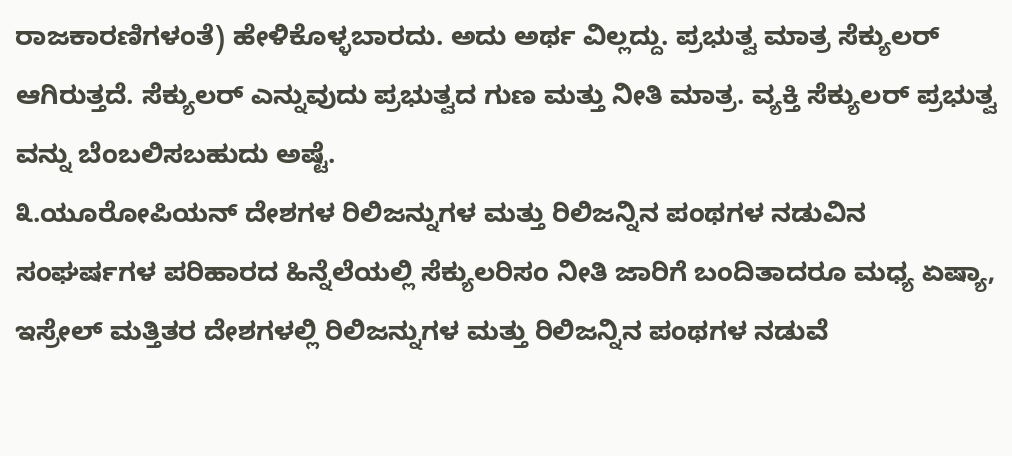ರಾಜಕಾರಣಿಗಳಂತೆ) ಹೇಳಿಕೊಳ್ಳಬಾರದು. ಅದು ಅರ್ಥ ವಿಲ್ಲದ್ದು. ಪ್ರಭುತ್ವ ಮಾತ್ರ ಸೆಕ್ಯುಲರ್ ಆಗಿರುತ್ತದೆ. ಸೆಕ್ಯುಲರ್ ಎನ್ನುವುದು ಪ್ರಭುತ್ವದ ಗುಣ ಮತ್ತು ನೀತಿ ಮಾತ್ರ. ವ್ಯಕ್ತಿ ಸೆಕ್ಯುಲರ್ ಪ್ರಭುತ್ವ ವನ್ನು ಬೆಂಬಲಿಸಬಹುದು ಅಷ್ಟೆ.
೩.ಯೂರೋಪಿಯನ್ ದೇಶಗಳ ರಿಲಿಜನ್ನುಗಳ ಮತ್ತು ರಿಲಿಜನ್ನಿನ ಪಂಥಗಳ ನಡುವಿನ ಸಂಘರ್ಷಗಳ ಪರಿಹಾರದ ಹಿನ್ನೆಲೆಯಲ್ಲಿ ಸೆಕ್ಯುಲರಿಸಂ ನೀತಿ ಜಾರಿಗೆ ಬಂದಿತಾದರೂ ಮಧ್ಯ ಏಷ್ಯಾ, ಇಸ್ರೇಲ್ ಮತ್ತಿತರ ದೇಶಗಳಲ್ಲಿ ರಿಲಿಜನ್ನುಗಳ ಮತ್ತು ರಿಲಿಜನ್ನಿನ ಪಂಥಗಳ ನಡುವೆ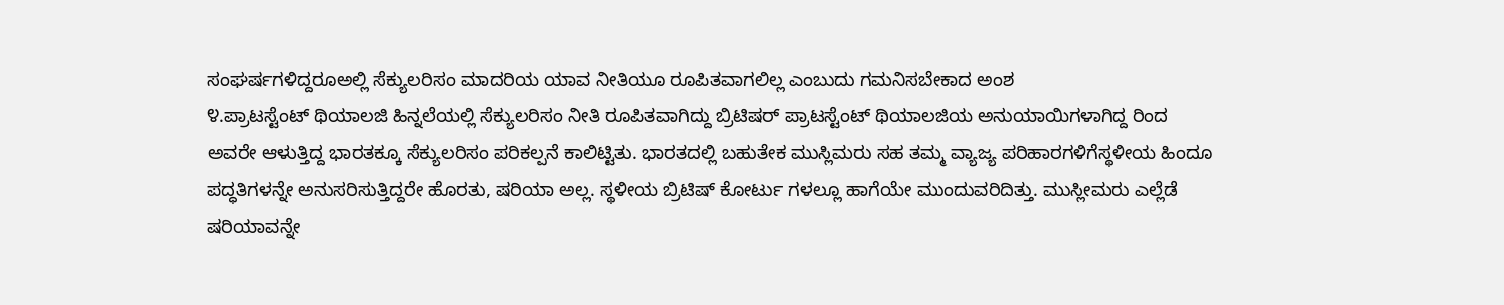ಸಂಘರ್ಷಗಳಿದ್ದರೂಅಲ್ಲಿ ಸೆಕ್ಯುಲರಿಸಂ ಮಾದರಿಯ ಯಾವ ನೀತಿಯೂ ರೂಪಿತವಾಗಲಿಲ್ಲ ಎಂಬುದು ಗಮನಿಸಬೇಕಾದ ಅಂಶ
೪.ಪ್ರಾಟಸ್ಟೆಂಟ್ ಥಿಯಾಲಜಿ ಹಿನ್ನಲೆಯಲ್ಲಿ ಸೆಕ್ಯುಲರಿಸಂ ನೀತಿ ರೂಪಿತವಾಗಿದ್ದು ಬ್ರಿಟಿಷರ್ ಪ್ರಾಟಸ್ಟೆಂಟ್ ಥಿಯಾಲಜಿಯ ಅನುಯಾಯಿಗಳಾಗಿದ್ದ ರಿಂದ ಅವರೇ ಆಳುತ್ತಿದ್ದ ಭಾರತಕ್ಕೂ ಸೆಕ್ಯುಲರಿಸಂ ಪರಿಕಲ್ಪನೆ ಕಾಲಿಟ್ಟಿತು. ಭಾರತದಲ್ಲಿ ಬಹುತೇಕ ಮುಸ್ಲಿಮರು ಸಹ ತಮ್ಮ ವ್ಯಾಜ್ಯ ಪರಿಹಾರಗಳಿಗೆಸ್ಥಳೀಯ ಹಿಂದೂ ಪದ್ಧತಿಗಳನ್ನೇ ಅನುಸರಿಸುತ್ತಿದ್ದರೇ ಹೊರತು, ಷರಿಯಾ ಅಲ್ಲ. ಸ್ಥಳೀಯ ಬ್ರಿಟಿಷ್ ಕೋರ್ಟು ಗಳಲ್ಲೂ ಹಾಗೆಯೇ ಮುಂದುವರಿದಿತ್ತು. ಮುಸ್ಲೀಮರು ಎಲ್ಲೆಡೆ ಷರಿಯಾವನ್ನೇ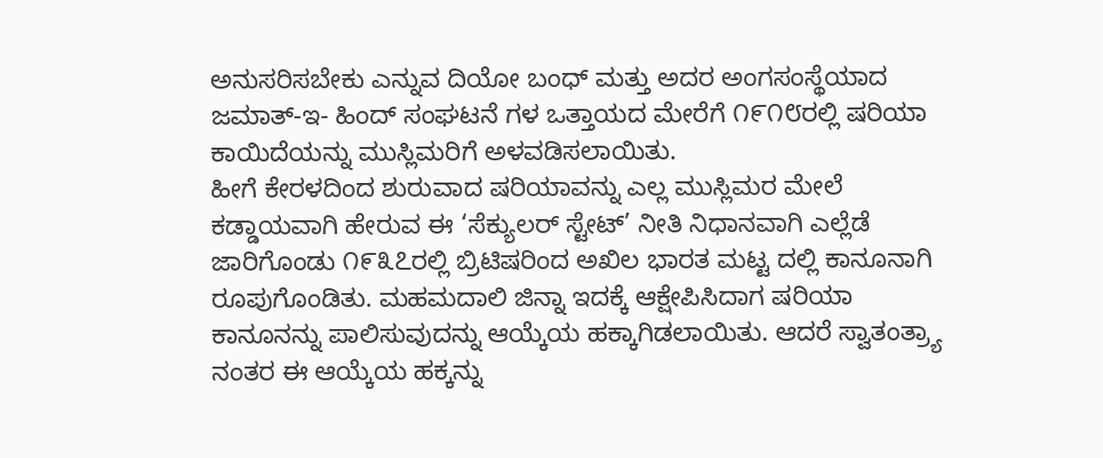ಅನುಸರಿಸಬೇಕು ಎನ್ನುವ ದಿಯೋ ಬಂಧ್ ಮತ್ತು ಅದರ ಅಂಗಸಂಸ್ಥೆಯಾದ ಜಮಾತ್-ಇ- ಹಿಂದ್ ಸಂಘಟನೆ ಗಳ ಒತ್ತಾಯದ ಮೇರೆಗೆ ೧೯೧೮ರಲ್ಲಿ ಷರಿಯಾ ಕಾಯಿದೆಯನ್ನು ಮುಸ್ಲಿಮರಿಗೆ ಅಳವಡಿಸಲಾಯಿತು.
ಹೀಗೆ ಕೇರಳದಿಂದ ಶುರುವಾದ ಷರಿಯಾವನ್ನು ಎಲ್ಲ ಮುಸ್ಲಿಮರ ಮೇಲೆ ಕಡ್ಡಾಯವಾಗಿ ಹೇರುವ ಈ ‘ಸೆಕ್ಯುಲರ್ ಸ್ಟೇಟ್’ ನೀತಿ ನಿಧಾನವಾಗಿ ಎಲ್ಲೆಡೆ ಜಾರಿಗೊಂಡು ೧೯೩೭ರಲ್ಲಿ ಬ್ರಿಟಿಷರಿಂದ ಅಖಿಲ ಭಾರತ ಮಟ್ಟ ದಲ್ಲಿ ಕಾನೂನಾಗಿ ರೂಪುಗೊಂಡಿತು. ಮಹಮದಾಲಿ ಜಿನ್ನಾ ಇದಕ್ಕೆ ಆಕ್ಷೇಪಿಸಿದಾಗ ಷರಿಯಾ ಕಾನೂನನ್ನು ಪಾಲಿಸುವುದನ್ನು ಆಯ್ಕೆಯ ಹಕ್ಕಾಗಿಡಲಾಯಿತು. ಆದರೆ ಸ್ವಾತಂತ್ರ್ಯಾ ನಂತರ ಈ ಆಯ್ಕೆಯ ಹಕ್ಕನ್ನು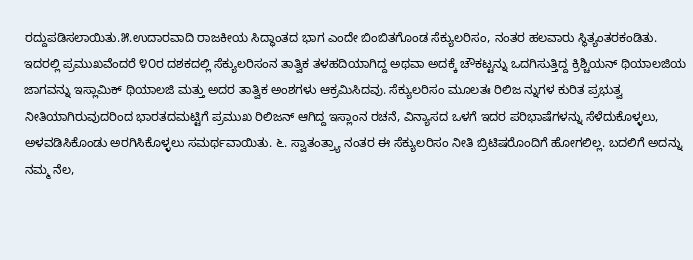ರದ್ದುಪಡಿಸಲಾಯಿತು.೫.ಉದಾರವಾದಿ ರಾಜಕೀಯ ಸಿದ್ಧಾಂತದ ಭಾಗ ಎಂದೇ ಬಿಂಬಿತಗೊಂಡ ಸೆಕ್ಯುಲರಿಸಂ, ನಂತರ ಹಲವಾರು ಸ್ಥಿತ್ಯಂತರಕಂಡಿತು.
ಇದರಲ್ಲಿ ಪ್ರಮುಖವೆಂದರೆ ೪೦ರ ದಶಕದಲ್ಲಿ ಸೆಕ್ಯುಲರಿಸಂನ ತಾತ್ವಿಕ ತಳಹದಿಯಾಗಿದ್ದ ಅಥವಾ ಅದಕ್ಕೆ ಚೌಕಟ್ಟನ್ನು ಒದಗಿಸುತ್ತಿದ್ದ ಕ್ರಿಶ್ಚಿಯನ್ ಥಿಯಾಲಜಿಯ ಜಾಗವನ್ನು ಇಸ್ಲಾಮಿಕ್ ಥಿಯಾಲಜಿ ಮತ್ತು ಅದರ ತಾತ್ವಿಕ ಅಂಶಗಳು ಆಕ್ರಮಿಸಿದವು. ಸೆಕ್ಯುಲರಿಸಂ ಮೂಲತಃ ರಿಲಿಜ ನ್ನುಗಳ ಕುರಿತ ಪ್ರಭುತ್ವ ನೀತಿಯಾಗಿರುವುದರಿಂದ ಭಾರತದಮಟ್ಟಿಗೆ ಪ್ರಮುಖ ರಿಲಿಜನ್ ಆಗಿದ್ದ ಇಸ್ಲಾಂನ ರಚನೆ, ವಿನ್ಯಾಸದ ಒಳಗೆ ಇದರ ಪರಿಭಾಷೆಗಳನ್ನು ಸೆಳೆದುಕೊಳ್ಳಲು, ಅಳವಡಿಸಿಕೊಂಡು ಅರಗಿಸಿಕೊಳ್ಳಲು ಸಮರ್ಥವಾಯಿತು. ೬. ಸ್ವಾತಂತ್ರ್ಯಾ ನಂತರ ಈ ಸೆಕ್ಯುಲರಿಸಂ ನೀತಿ ಬ್ರಿಟಿಷರೊಂದಿಗೆ ಹೋಗಲಿಲ್ಲ. ಬದಲಿಗೆ ಅದನ್ನು ನಮ್ಮ ನೆಲ,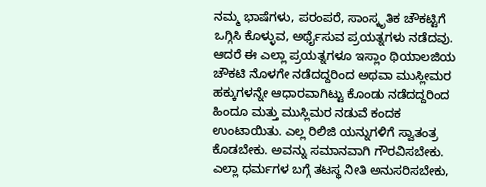ನಮ್ಮ ಭಾಷೆಗಳು, ಪರಂಪರೆ, ಸಾಂಸ್ಕೃತಿಕ ಚೌಕಟ್ಟಿಗೆ ಒಗ್ಗಿಸಿ ಕೊಳ್ಳುವ, ಅರ್ಥೈಸುವ ಪ್ರಯತ್ನಗಳು ನಡೆದವು. ಆದರೆ ಈ ಎಲ್ಲಾ ಪ್ರಯತ್ನಗಳೂ ಇಸ್ಲಾಂ ಥಿಯಾಲಜಿಯ ಚೌಕಟಿ ನೊಳಗೇ ನಡೆದದ್ದರಿಂದ ಅಥವಾ ಮುಸ್ಲೀಮರ ಹಕ್ಕುಗಳನ್ನೇ ಆಧಾರವಾಗಿಟ್ಟು ಕೊಂಡು ನಡೆದದ್ದರಿಂದ ಹಿಂದೂ ಮತ್ತು ಮುಸ್ಲಿಮರ ನಡುವೆ ಕಂದಕ ಉಂಟಾಯಿತು. ಎಲ್ಲ ರಿಲಿಜಿ ಯನ್ನುಗಳಿಗೆ ಸ್ವಾತಂತ್ರ ಕೊಡಬೇಕು. ಅವನ್ನು ಸಮಾನವಾಗಿ ಗೌರವಿಸಬೇಕು. ಎಲ್ಲಾ ಧರ್ಮಗಳ ಬಗ್ಗೆ ತಟಸ್ಥ ನೀತಿ ಅನುಸರಿಸಬೇಕು,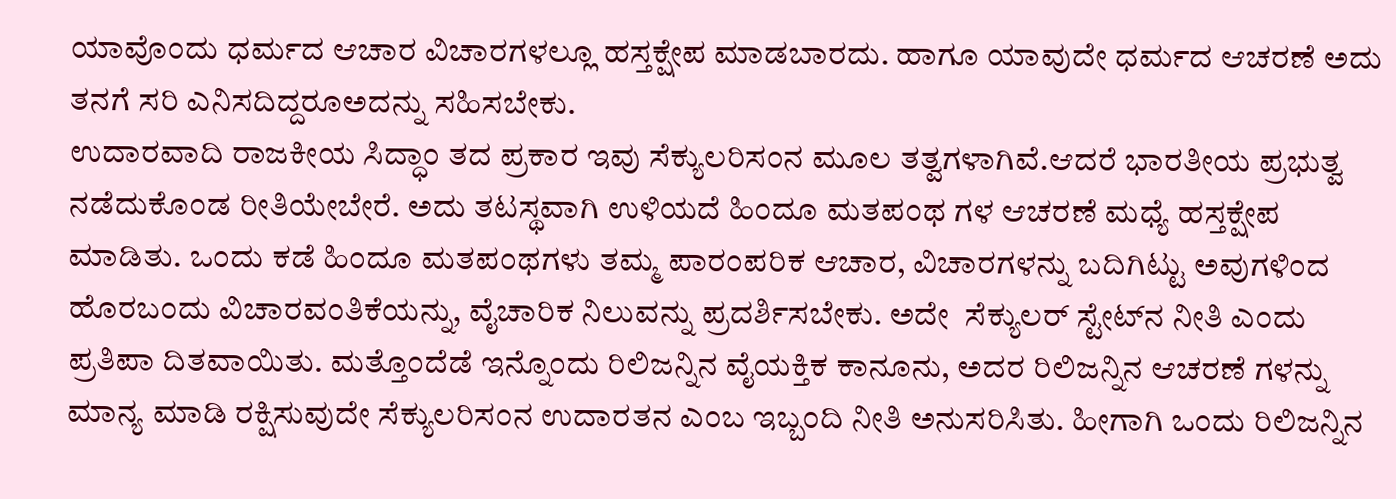ಯಾವೊಂದು ಧರ್ಮದ ಆಚಾರ ವಿಚಾರಗಳಲ್ಲೂ ಹಸ್ತಕ್ಷೇಪ ಮಾಡಬಾರದು. ಹಾಗೂ ಯಾವುದೇ ಧರ್ಮದ ಆಚರಣೆ ಅದು ತನಗೆ ಸರಿ ಎನಿಸದಿದ್ದರೂಅದನ್ನು ಸಹಿಸಬೇಕು.
ಉದಾರವಾದಿ ರಾಜಕೀಯ ಸಿದ್ಧಾಂ ತದ ಪ್ರಕಾರ ಇವು ಸೆಕ್ಯುಲರಿಸಂನ ಮೂಲ ತತ್ವಗಳಾಗಿವೆ.ಆದರೆ ಭಾರತೀಯ ಪ್ರಭುತ್ವ ನಡೆದುಕೊಂಡ ರೀತಿಯೇಬೇರೆ. ಅದು ತಟಸ್ಥವಾಗಿ ಉಳಿಯದೆ ಹಿಂದೂ ಮತಪಂಥ ಗಳ ಆಚರಣೆ ಮಧ್ಯೆ ಹಸ್ತಕ್ಷೇಪ ಮಾಡಿತು. ಒಂದು ಕಡೆ ಹಿಂದೂ ಮತಪಂಥಗಳು ತಮ್ಮ ಪಾರಂಪರಿಕ ಆಚಾರ, ವಿಚಾರಗಳನ್ನು ಬದಿಗಿಟ್ಟು ಅವುಗಳಿಂದ ಹೊರಬಂದು ವಿಚಾರವಂತಿಕೆಯನ್ನು, ವೈಚಾರಿಕ ನಿಲುವನ್ನು ಪ್ರದರ್ಶಿಸಬೇಕು. ಅದೇ  ಸೆಕ್ಯುಲರ್ ಸ್ಟೇಟ್‌ನ ನೀತಿ ಎಂದು ಪ್ರತಿಪಾ ದಿತವಾಯಿತು. ಮತ್ತೊಂದೆಡೆ ಇನ್ನೊಂದು ರಿಲಿಜನ್ನಿನ ವೈಯಕ್ತಿಕ ಕಾನೂನು, ಅದರ ರಿಲಿಜನ್ನಿನ ಆಚರಣೆ ಗಳನ್ನು ಮಾನ್ಯ ಮಾಡಿ ರಕ್ಷಿಸುವುದೇ ಸೆಕ್ಯುಲರಿಸಂನ ಉದಾರತನ ಎಂಬ ಇಬ್ಬಂದಿ ನೀತಿ ಅನುಸರಿಸಿತು. ಹೀಗಾಗಿ ಒಂದು ರಿಲಿಜನ್ನಿನ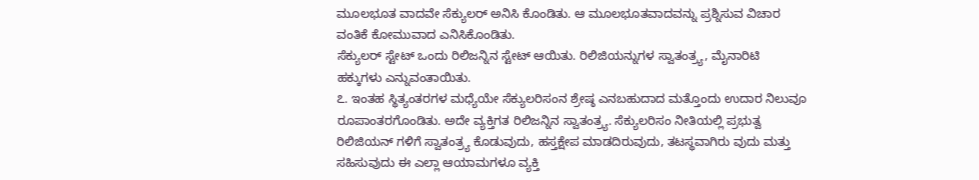ಮೂಲಭೂತ ವಾದವೇ ಸೆಕ್ಯುಲರ್ ಅನಿಸಿ ಕೊಂಡಿತು. ಆ ಮೂಲಭೂತವಾದವನ್ನು ಪ್ರಶ್ನಿಸುವ ವಿಚಾರ ವಂತಿಕೆ ಕೋಮುವಾದ ಎನಿಸಿಕೊಂಡಿತು.
ಸೆಕ್ಯುಲರ್ ಸ್ಟೇಟ್ ಒಂದು ರಿಲಿಜನ್ನಿನ ಸ್ಟೇಟ್ ಆಯಿತು. ರಿಲಿಜಿಯನ್ನುಗಳ ಸ್ವಾತಂತ್ರ್ಯ, ಮೈನಾರಿಟಿ ಹಕ್ಕುಗಳು ಎನ್ನುವಂತಾಯಿತು.
೭. ಇಂತಹ ಸ್ಥಿತ್ಯಂತರಗಳ ಮಧ್ಯೆಯೇ ಸೆಕ್ಯುಲರಿಸಂನ ಶ್ರೇಷ್ಠ ಎನಬಹುದಾದ ಮತ್ತೊಂದು ಉದಾರ ನಿಲುವೂ ರೂಪಾಂತರಗೊಂಡಿತು. ಅದೇ ವ್ಯಕ್ತಿಗತ ರಿಲಿಜನ್ನಿನ ಸ್ವಾತಂತ್ರ್ಯ. ಸೆಕ್ಯುಲರಿಸಂ ನೀತಿಯಲ್ಲಿ ಪ್ರಭುತ್ವ ರಿಲಿಜಿಯನ್ ಗಳಿಗೆ ಸ್ವಾತಂತ್ರ್ಯ ಕೊಡುವುದು, ಹಸ್ತಕ್ಷೇಪ ಮಾಡದಿರುವುದು, ತಟಸ್ಥವಾಗಿರು ವುದು ಮತ್ತು ಸಹಿಸುವುದು ಈ ಎಲ್ಲಾ ಆಯಾಮಗಳೂ ವ್ಯಕ್ತಿ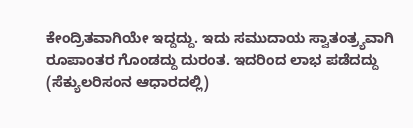ಕೇಂದ್ರಿತವಾಗಿಯೇ ಇದ್ದದ್ದು. ಇದು ಸಮುದಾಯ ಸ್ವಾತಂತ್ರ್ಯವಾಗಿ ರೂಪಾಂತರ ಗೊಂಡದ್ದು ದುರಂತ. ಇದರಿಂದ ಲಾಭ ಪಡೆದದ್ದು (ಸೆಕ್ಯುಲರಿಸಂನ ಆಧಾರದಲ್ಲಿ)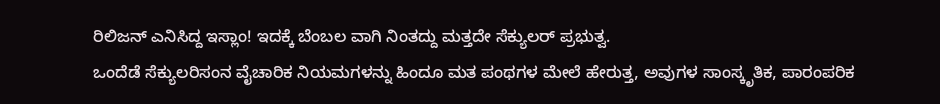ರಿಲಿಜನ್ ಎನಿಸಿದ್ದ ಇಸ್ಲಾಂ! ಇದಕ್ಕೆ ಬೆಂಬಲ ವಾಗಿ ನಿಂತದ್ದು ಮತ್ತದೇ ಸೆಕ್ಯುಲರ್ ಪ್ರಭುತ್ವ.
ಒಂದೆಡೆ ಸೆಕ್ಯುಲರಿಸಂನ ವೈಚಾರಿಕ ನಿಯಮಗಳನ್ನು ಹಿಂದೂ ಮತ ಪಂಥಗಳ ಮೇಲೆ ಹೇರುತ್ತ, ಅವುಗಳ ಸಾಂಸ್ಕೃತಿಕ, ಪಾರಂಪರಿಕ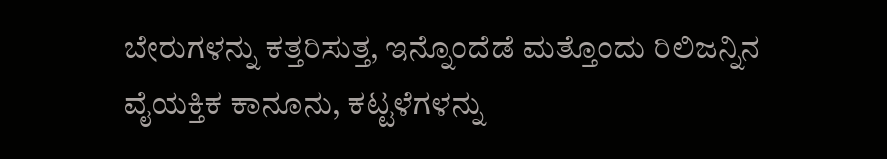ಬೇರುಗಳನ್ನು ಕತ್ತರಿಸುತ್ತ, ಇನ್ನೊಂದೆಡೆ ಮತ್ತೊಂದು ರಿಲಿಜನ್ನಿನ ವೈಯಕ್ತಿಕ ಕಾನೂನು, ಕಟ್ಟಳೆಗಳನ್ನು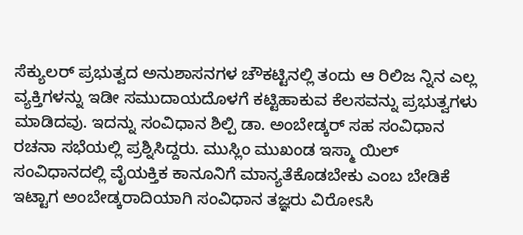ಸೆಕ್ಯುಲರ್ ಪ್ರಭುತ್ವದ ಅನುಶಾಸನಗಳ ಚೌಕಟ್ಟಿನಲ್ಲಿ ತಂದು ಆ ರಿಲಿಜ ನ್ನಿನ ಎಲ್ಲ ವ್ಯಕ್ತಿಗಳನ್ನು ಇಡೀ ಸಮುದಾಯದೊಳಗೆ ಕಟ್ಟಿಹಾಕುವ ಕೆಲಸವನ್ನು ಪ್ರಭುತ್ವಗಳು ಮಾಡಿದವು. ಇದನ್ನು ಸಂವಿಧಾನ ಶಿಲ್ಪಿ ಡಾ. ಅಂಬೇಡ್ಕರ್ ಸಹ ಸಂವಿಧಾನ ರಚನಾ ಸಭೆಯಲ್ಲಿ ಪ್ರಶ್ನಿಸಿದ್ದರು. ಮುಸ್ಲಿಂ ಮುಖಂಡ ಇಸ್ಮಾ ಯಿಲ್ ಸಂವಿಧಾನದಲ್ಲಿ ವೈಯಕ್ತಿಕ ಕಾನೂನಿಗೆ ಮಾನ್ಯತೆಕೊಡಬೇಕು ಎಂಬ ಬೇಡಿಕೆ ಇಟ್ಟಾಗ ಅಂಬೇಡ್ಕರಾದಿಯಾಗಿ ಸಂವಿಧಾನ ತಜ್ಞರು ವಿರೋಽಸಿ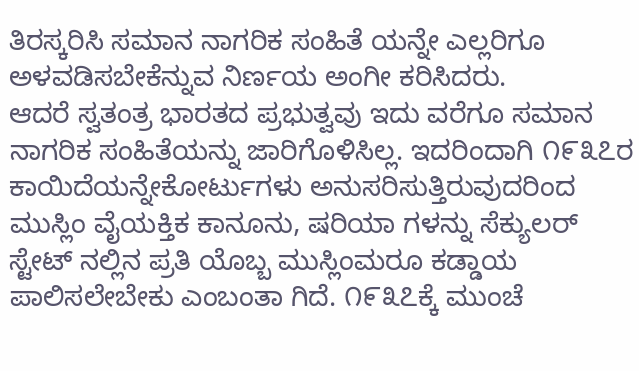ತಿರಸ್ಕರಿಸಿ ಸಮಾನ ನಾಗರಿಕ ಸಂಹಿತೆ ಯನ್ನೇ ಎಲ್ಲರಿಗೂ ಅಳವಡಿಸಬೇಕೆನ್ನುವ ನಿರ್ಣಯ ಅಂಗೀ ಕರಿಸಿದರು.
ಆದರೆ ಸ್ವತಂತ್ರ ಭಾರತದ ಪ್ರಭುತ್ವವು ಇದು ವರೆಗೂ ಸಮಾನ ನಾಗರಿಕ ಸಂಹಿತೆಯನ್ನು ಜಾರಿಗೊಳಿಸಿಲ್ಲ. ಇದರಿಂದಾಗಿ ೧೯೩೭ರ ಕಾಯಿದೆಯನ್ನೇಕೋರ್ಟುಗಳು ಅನುಸರಿಸುತ್ತಿರುವುದರಿಂದ ಮುಸ್ಲಿಂ ವೈಯಕ್ತಿಕ ಕಾನೂನು, ಷರಿಯಾ ಗಳನ್ನು ಸೆಕ್ಯುಲರ್ ಸ್ಟೇಟ್ ನಲ್ಲಿನ ಪ್ರತಿ ಯೊಬ್ಬ ಮುಸ್ಲಿಂಮರೂ ಕಡ್ಡಾಯ ಪಾಲಿಸಲೇಬೇಕು ಎಂಬಂತಾ ಗಿದೆ. ೧೯೩೭ಕ್ಕೆ ಮುಂಚೆ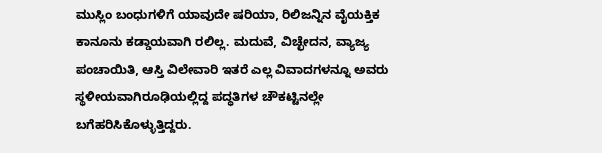ಮುಸ್ಲಿಂ ಬಂಧುಗಳಿಗೆ ಯಾವುದೇ ಷರಿಯಾ, ರಿಲಿಜನ್ನಿನ ವೈಯಕ್ತಿಕ ಕಾನೂನು ಕಡ್ಡಾಯವಾಗಿ ರಲಿಲ್ಲ. ಮದುವೆ, ವಿಚ್ಛೇದನ, ವ್ಯಾಜ್ಯ ಪಂಚಾಯಿತಿ, ಆಸ್ತಿ ವಿಲೇವಾರಿ ಇತರೆ ಎಲ್ಲ ವಿವಾದಗಳನ್ನೂ ಅವರು ಸ್ಥಳೀಯವಾಗಿರೂಢಿಯಲ್ಲಿದ್ದ ಪದ್ಧತಿಗಳ ಚೌಕಟ್ಟಿನಲ್ಲೇ ಬಗೆಹರಿಸಿಕೊಳ್ಳುತ್ತಿದ್ದರು.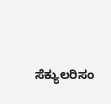ಸೆಕ್ಯುಲರಿಸಂ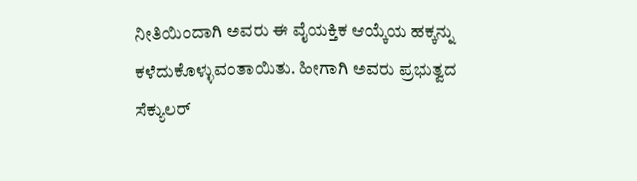ನೀತಿಯಿಂದಾಗಿ ಅವರು ಈ ವೈಯಕ್ತಿಕ ಆಯ್ಕೆಯ ಹಕ್ಕನ್ನು ಕಳೆದುಕೊಳ್ಳುವಂತಾಯಿತು. ಹೀಗಾಗಿ ಅವರು ಪ್ರಭುತ್ವದ ಸೆಕ್ಯುಲರ್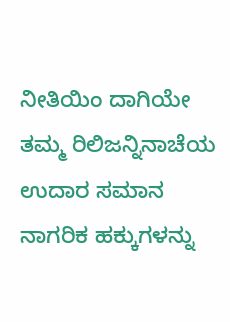ನೀತಿಯಿಂ ದಾಗಿಯೇ ತಮ್ಮ ರಿಲಿಜನ್ನಿನಾಚೆಯ ಉದಾರ ಸಮಾನ ನಾಗರಿಕ ಹಕ್ಕುಗಳನ್ನು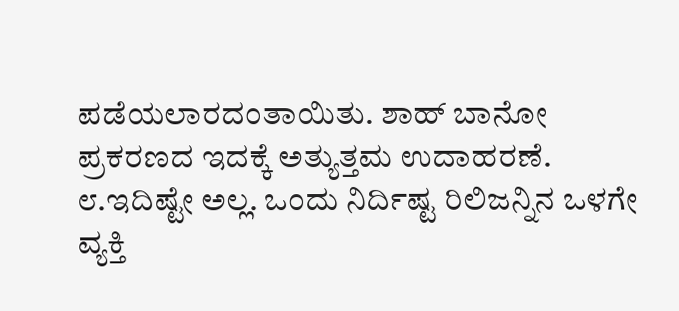ಪಡೆಯಲಾರದಂತಾಯಿತು. ಶಾಹ್ ಬಾನೋ ಪ್ರಕರಣದ ಇದಕ್ಕೆ ಅತ್ಯುತ್ತಮ ಉದಾಹರಣೆ.
೮.ಇದಿಷ್ಟೇ ಅಲ್ಲ. ಒಂದು ನಿರ್ದಿಷ್ಟ ರಿಲಿಜನ್ನಿನ ಒಳಗೇ ವ್ಯಕ್ತಿ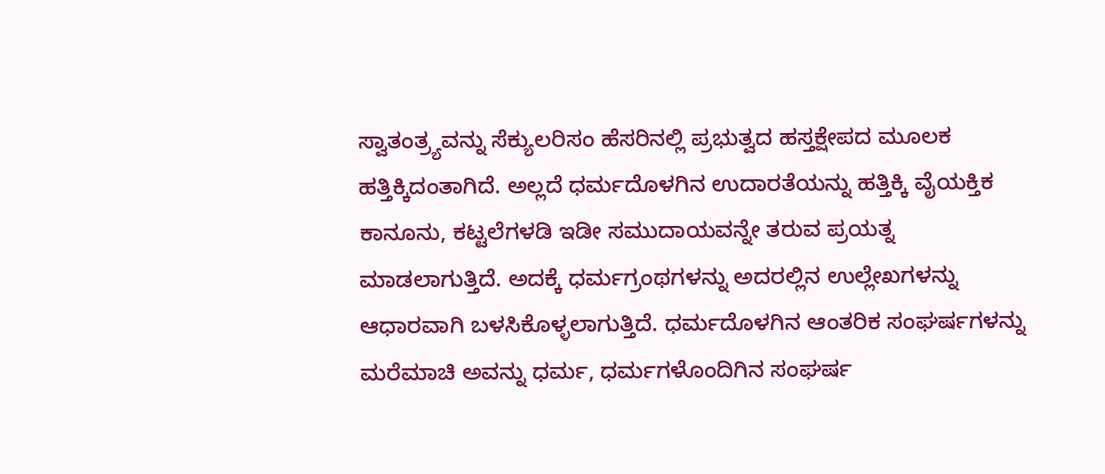ಸ್ವಾತಂತ್ರ್ಯವನ್ನು ಸೆಕ್ಯುಲರಿಸಂ ಹೆಸರಿನಲ್ಲಿ ಪ್ರಭುತ್ವದ ಹಸ್ತಕ್ಷೇಪದ ಮೂಲಕ ಹತ್ತಿಕ್ಕಿದಂತಾಗಿದೆ. ಅಲ್ಲದೆ ಧರ್ಮದೊಳಗಿನ ಉದಾರತೆಯನ್ನು ಹತ್ತಿಕ್ಕಿ ವೈಯಕ್ತಿಕ ಕಾನೂನು, ಕಟ್ಟಲೆಗಳಡಿ ಇಡೀ ಸಮುದಾಯವನ್ನೇ ತರುವ ಪ್ರಯತ್ನ ಮಾಡಲಾಗುತ್ತಿದೆ. ಅದಕ್ಕೆ ಧರ್ಮಗ್ರಂಥಗಳನ್ನು ಅದರಲ್ಲಿನ ಉಲ್ಲೇಖಗಳನ್ನು ಆಧಾರವಾಗಿ ಬಳಸಿಕೊಳ್ಳಲಾಗುತ್ತಿದೆ. ಧರ್ಮದೊಳಗಿನ ಆಂತರಿಕ ಸಂಘರ್ಷಗಳನ್ನು ಮರೆಮಾಚಿ ಅವನ್ನು ಧರ್ಮ, ಧರ್ಮಗಳೊಂದಿಗಿನ ಸಂಘರ್ಷ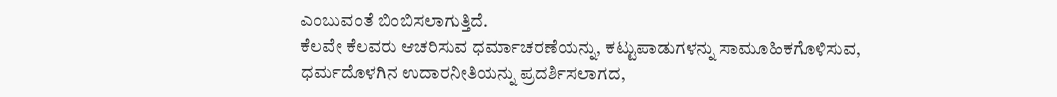ಎಂಬುವಂತೆ ಬಿಂಬಿಸಲಾಗುತ್ತಿದೆ.
ಕೆಲವೇ ಕೆಲವರು ಆಚರಿಸುವ ಧರ್ಮಾಚರಣೆಯನ್ನು, ಕಟ್ಟುಪಾಡುಗಳನ್ನು ಸಾಮೂಹಿಕಗೊಳಿಸುವ, ಧರ್ಮದೊಳಗಿನ ಉದಾರನೀತಿಯನ್ನು ಪ್ರದರ್ಶಿಸಲಾಗದ,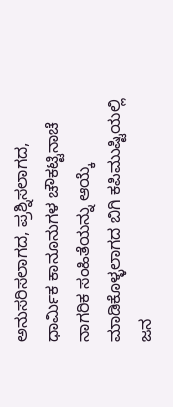ಅನುಸರಿಸಲಾಗದ, ಪ್ರಶ್ನಿಸಲಾಗದ, ಧಾರ್ಮಿಕ ಕಾನೂನುಗಳ ಚೌಕಟ್ಟಿನಾಚೆ ನಾಗರಿಕ ಸಂಹಿತೆಯನ್ನು ಆಯ್ಕೆ ಮಾಡಿಕೊಳ್ಳಲಾಗದ ಬಿಗಿ ಕಪಿಮುಷ್ಟಿಯಲ್ಲಿ ಜನ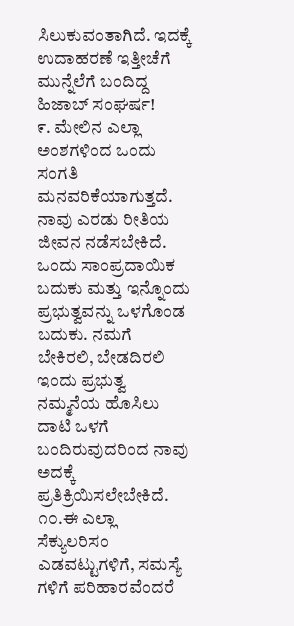ಸಿಲುಕುವಂತಾಗಿದೆ. ಇದಕ್ಕೆ ಉದಾಹರಣೆ ಇತ್ತೀಚೆಗೆ ಮುನ್ನೆಲೆಗೆ ಬಂದಿದ್ದ ಹಿಜಾಬ್ ಸಂಘರ್ಷ!
೯. ಮೇಲಿನ ಎಲ್ಲಾ ಅಂಶಗಳಿಂದ ಒಂದು ಸಂಗತಿ ಮನವರಿಕೆಯಾಗುತ್ತದೆ. ನಾವು ಎರಡು ರೀತಿಯ ಜೀವನ ನಡೆಸಬೇಕಿದೆ. ಒಂದು ಸಾಂಪ್ರದಾಯಿಕ ಬದುಕು ಮತ್ತು ಇನ್ನೊಂದು ಪ್ರಭುತ್ವವನ್ನು ಒಳಗೊಂಡ ಬದುಕು. ನಮಗೆ ಬೇಕಿರಲಿ, ಬೇಡದಿರಲಿ ಇಂದು ಪ್ರಭುತ್ವ ನಮ್ಮನೆಯ ಹೊಸಿಲು ದಾಟಿ ಒಳಗೆ ಬಂದಿರುವುದರಿಂದ ನಾವು ಅದಕ್ಕೆ ಪ್ರತಿಕ್ರಿಯಿಸಲೇಬೇಕಿದೆ.
೧೦.ಈ ಎಲ್ಲಾ ಸೆಕ್ಯುಲರಿಸಂ ಎಡವಟ್ಟುಗಳಿಗೆ, ಸಮಸ್ಯೆ ಗಳಿಗೆ ಪರಿಹಾರವೆಂದರೆ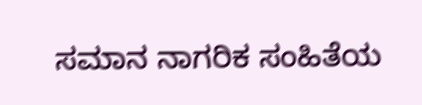ಸಮಾನ ನಾಗರಿಕ ಸಂಹಿತೆಯ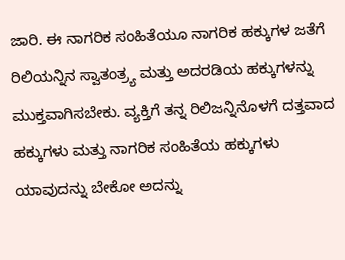ಜಾರಿ. ಈ ನಾಗರಿಕ ಸಂಹಿತೆಯೂ ನಾಗರಿಕ ಹಕ್ಕುಗಳ ಜತೆಗೆ ರಿಲಿಯನ್ನಿನ ಸ್ವಾತಂತ್ರ್ಯ ಮತ್ತು ಅದರಡಿಯ ಹಕ್ಕುಗಳನ್ನು ಮುಕ್ತವಾಗಿಸಬೇಕು. ವ್ಯಕ್ತಿಗೆ ತನ್ನ ರಿಲಿಜನ್ನಿನೊಳಗೆ ದತ್ತವಾದ ಹಕ್ಕುಗಳು ಮತ್ತು ನಾಗರಿಕ ಸಂಹಿತೆಯ ಹಕ್ಕುಗಳು ಯಾವುದನ್ನು ಬೇಕೋ ಅದನ್ನು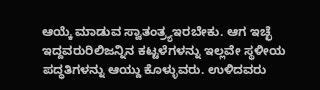ಆಯ್ಕೆ ಮಾಡುವ ಸ್ವಾತಂತ್ರ್ಯಇರಬೇಕು. ಆಗ ಇಚ್ಛೆ ಇದ್ದವರುರಿಲಿಜನ್ನಿನ ಕಟ್ಟಳೆಗಳನ್ನು ಇಲ್ಲವೇ ಸ್ಥಳೀಯ ಪದ್ಧತಿಗಳನ್ನು ಆಯ್ದು ಕೊಳ್ಳುವರು. ಉಳಿದವರು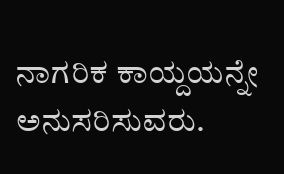ನಾಗರಿಕ ಕಾಯ್ದಯನ್ನೇ ಅನುಸರಿಸುವರು.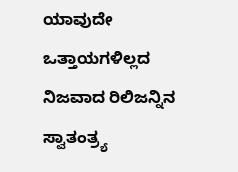ಯಾವುದೇ ಒತ್ತಾಯಗಳಿಲ್ಲದ ನಿಜವಾದ ರಿಲಿಜನ್ನಿನ ಸ್ವಾತಂತ್ರ್ಯ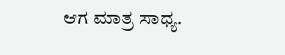ಆಗ ಮಾತ್ರ ಸಾಧ್ಯ.